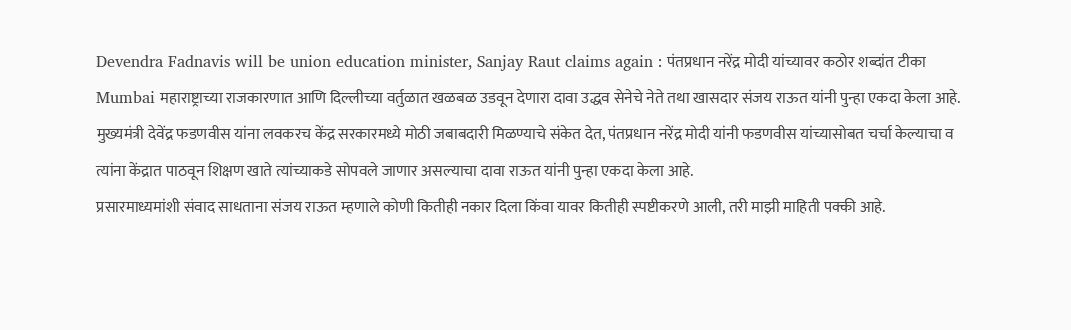Devendra Fadnavis will be union education minister, Sanjay Raut claims again : पंतप्रधान नरेंद्र मोदी यांच्यावर कठोर शब्दांत टीका
Mumbai महाराष्ट्राच्या राजकारणात आणि दिल्लीच्या वर्तुळात खळबळ उडवून देणारा दावा उद्धव सेनेचे नेते तथा खासदार संजय राऊत यांनी पुन्हा एकदा केला आहे. मुख्यमंत्री देवेंद्र फडणवीस यांना लवकरच केंद्र सरकारमध्ये मोठी जबाबदारी मिळण्याचे संकेत देत, पंतप्रधान नरेंद्र मोदी यांनी फडणवीस यांच्यासोबत चर्चा केल्याचा व त्यांना केंद्रात पाठवून शिक्षण खाते त्यांच्याकडे सोपवले जाणार असल्याचा दावा राऊत यांनी पुन्हा एकदा केला आहे.
प्रसारमाध्यमांशी संवाद साधताना संजय राऊत म्हणाले कोणी कितीही नकार दिला किंवा यावर कितीही स्पष्टीकरणे आली, तरी माझी माहिती पक्की आहे.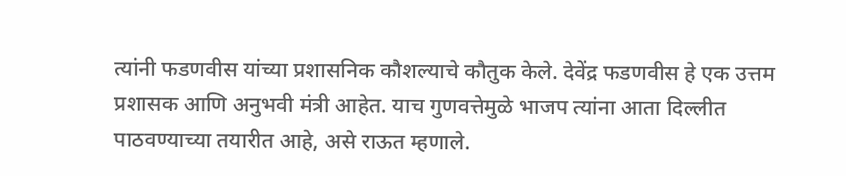त्यांनी फडणवीस यांच्या प्रशासनिक कौशल्याचे कौतुक केले. देवेंद्र फडणवीस हे एक उत्तम प्रशासक आणि अनुभवी मंत्री आहेत. याच गुणवत्तेमुळे भाजप त्यांना आता दिल्लीत पाठवण्याच्या तयारीत आहे, असे राऊत म्हणाले.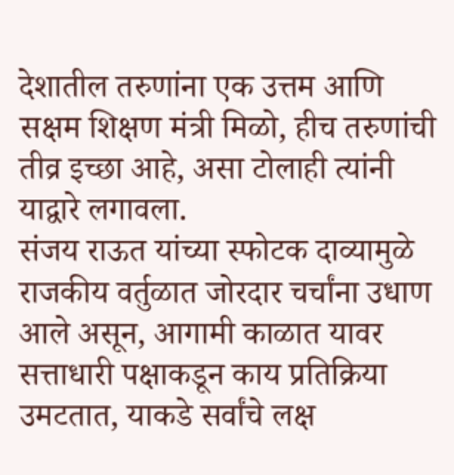देशातील तरुणांना एक उत्तम आणि सक्षम शिक्षण मंत्री मिळो, हीच तरुणांची तीव्र इच्छा आहे, असा टोलाही त्यांनी याद्वारे लगावला.
संजय राऊत यांच्या स्फोटक दाव्यामुळे राजकीय वर्तुळात जोरदार चर्चांना उधाण आले असून, आगामी काळात यावर सत्ताधारी पक्षाकडून काय प्रतिक्रिया उमटतात, याकडे सर्वांचे लक्ष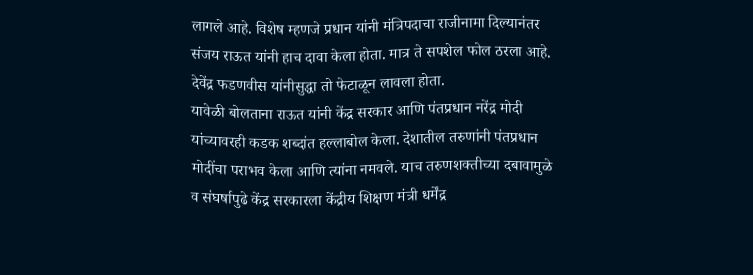लागले आहे. विशेष म्हणजे प्रधान यांनी मंत्रिपदाचा राजीनामा दिल्यानंतर संजय राऊत यांनी हाच दावा केला होता. मात्र ते सपशेल फोल ठरला आहे. देवेंद्र फडणवीस यांनीसुद्धा तो फेटाळून लावला होता.
यावेळी बोलताना राऊत यांनी केंद्र सरकार आणि पंतप्रधान नरेंद्र मोदी यांच्यावरही कडक शब्दांत हल्लाबोल केला. देशातील तरुणांनी पंतप्रधान मोदींचा पराभव केला आणि त्यांना नमवले. याच तरुणशक्तीच्या दबावामुळे व संघर्षापुढे केंद्र सरकारला केंद्रीय शिक्षण मंत्री धर्मेंद्र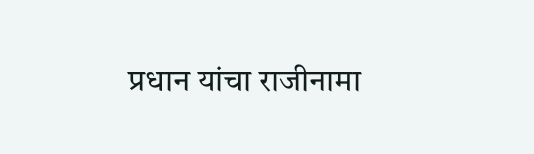प्रधान यांचा राजीनामा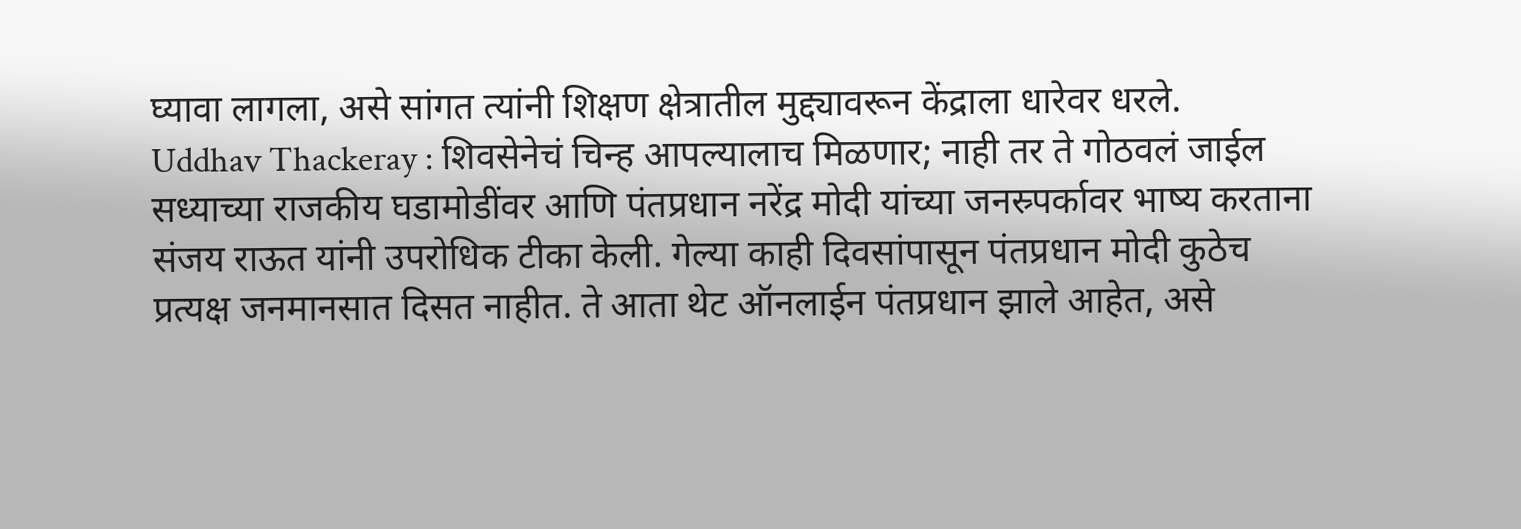घ्यावा लागला, असे सांगत त्यांनी शिक्षण क्षेत्रातील मुद्द्यावरून केंद्राला धारेवर धरले.
Uddhav Thackeray : शिवसेनेचं चिन्ह आपल्यालाच मिळणार; नाही तर ते गोठवलं जाईल
सध्याच्या राजकीय घडामोडींवर आणि पंतप्रधान नरेंद्र मोदी यांच्या जनस्र्पर्कावर भाष्य करताना संजय राऊत यांनी उपरोधिक टीका केली. गेल्या काही दिवसांपासून पंतप्रधान मोदी कुठेच प्रत्यक्ष जनमानसात दिसत नाहीत. ते आता थेट ऑनलाईन पंतप्रधान झाले आहेत, असे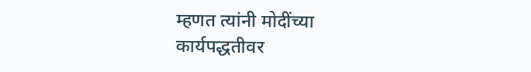म्हणत त्यांनी मोदींच्या कार्यपद्धतीवर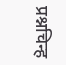प्रश्नचिन्ह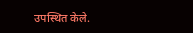उपस्थित केले.